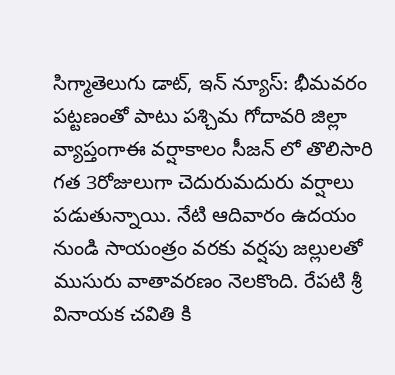సిగ్మాతెలుగు డాట్, ఇన్ న్యూస్: భీమవరం పట్టణంతో పాటు పశ్చిమ గోదావరి జిల్లా వ్యాప్తంగాఈ వర్షాకాలం సీజన్ లో తొలిసారి గత 3రోజులుగా చెదురుమదురు వర్షాలు పడుతున్నాయి. నేటి ఆదివారం ఉదయం నుండి సాయంత్రం వరకు వర్షపు జల్లులతో ముసురు వాతావరణం నెలకొంది. రేపటి శ్రీ వినాయక చవితి కి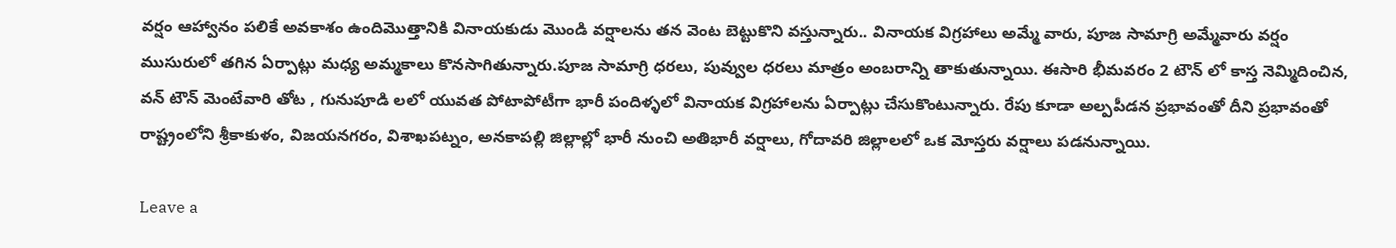వర్షం ఆహ్వానం పలికే అవకాశం ఉందిమొత్తానికి వినాయకుడు మొండి వర్షాలను తన వెంట బెట్టుకొని వస్తున్నారు.. వినాయక విగ్రహాలు అమ్మే వారు, పూజ సామాగ్రి అమ్మేవారు వర్షం ముసురులో తగిన ఏర్పాట్లు మధ్య అమ్మకాలు కొనసాగితున్నారు.పూజ సామాగ్రి ధరలు, పువ్వుల ధరలు మాత్రం అంబరాన్ని తాకుతున్నాయి. ఈసారి భీమవరం 2 టౌన్ లో కాస్త నెమ్మిదించిన, వన్ టౌన్ మెంటేవారి తోట , గునుపూడి లలో యువత పోటాపోటీగా భారీ పందిళ్ళలో వినాయక విగ్రహాలను ఏర్పాట్లు చేసుకొంటున్నారు. రేపు కూడా అల్పపీడన ప్రభావంతో దీని ప్రభావంతో రాష్ట్రంలోని శ్రీకాకుళం, విజయనగరం, విశాఖపట్నం, అనకాపల్లి జిల్లాల్లో భారీ నుంచి అతిభారీ వర్షాలు, గోదావరి జిల్లాలలో ఒక మోస్తరు వర్షాలు పడనున్నాయి.

Leave a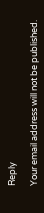Reply

Your email address will not be published.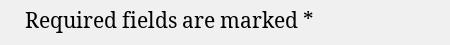Required fields are marked *